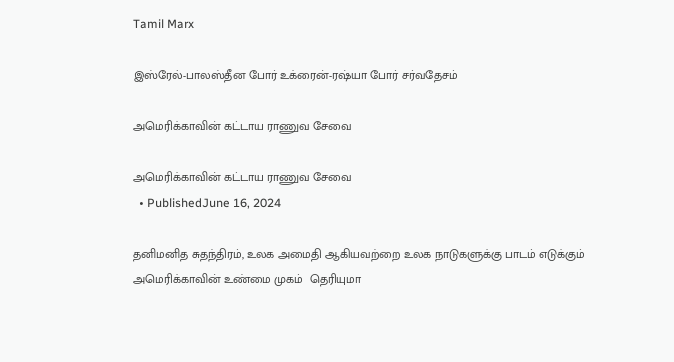Tamil Marx

இஸ்ரேல்-பாலஸ்தீன போர் உக்ரைன்-ரஷ்யா போர் சர்வதேசம்

அமெரிக்காவின் கட்டாய ராணுவ சேவை

அமெரிக்காவின் கட்டாய ராணுவ சேவை
  • PublishedJune 16, 2024

தனிமனித சுதந்திரம், உலக அமைதி ஆகியவற்றை உலக நாடுகளுக்கு பாடம் எடுக்கும் அமெரிக்காவின் உண்மை முகம்  தெரியுமா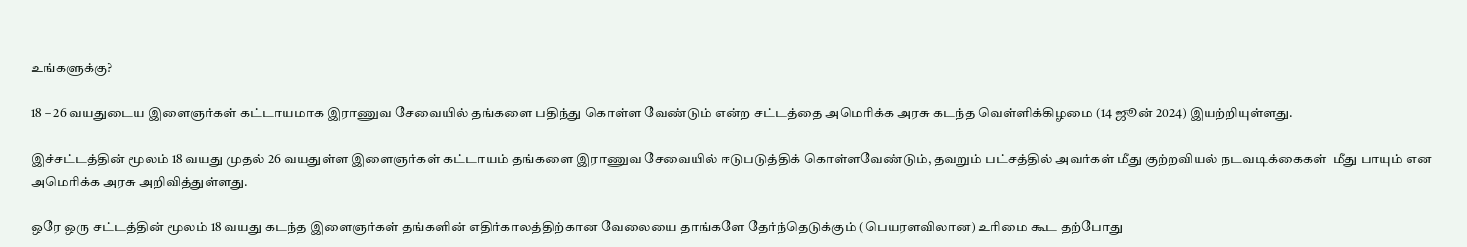உங்களுக்கு?

18 – 26 வயதுடைய இளைஞர்கள் கட்டாயமாக இராணுவ சேவையில் தங்களை பதிந்து கொள்ள வேண்டும் என்ற சட்டத்தை அமெரிக்க அரசு கடந்த வெள்ளிக்கிழமை (14 ஜூன் 2024) இயற்றியுள்ளது.

இச்சட்டத்தின் மூலம் 18 வயது முதல் 26 வயதுள்ள இளைஞர்கள் கட்டாயம் தங்களை இராணுவ சேவையில் ஈடுபடுத்திக் கொள்ளவேண்டும், தவறும் பட்சத்தில் அவர்கள் மீது குற்றவியல் நடவடிக்கைகள்  மீது பாயும் என அமெரிக்க அரசு அறிவித்துள்ளது.

ஒரே ஒரு சட்டத்தின் மூலம் 18 வயது கடந்த இளைஞர்கள் தங்களின் எதிர்காலத்திற்கான வேலையை தாங்களே தேர்ந்தெடுக்கும் (பெயரளவிலான) உரிமை கூட தற்போது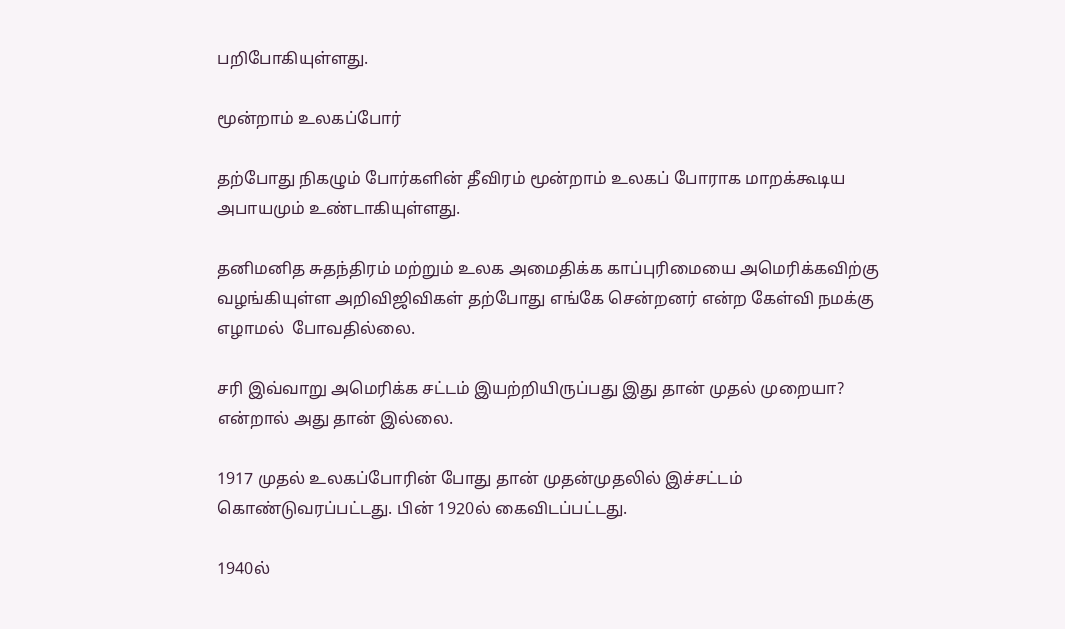பறிபோகியுள்ளது.

மூன்றாம் உலகப்போர்

தற்போது நிகழும் போர்களின் தீவிரம் மூன்றாம் உலகப் போராக மாறக்கூடிய அபாயமும் உண்டாகியுள்ளது.

தனிமனித சுதந்திரம் மற்றும் உலக அமைதிக்க காப்புரிமையை அமெரிக்கவிற்கு வழங்கியுள்ள அறிவிஜிவிகள் தற்போது எங்கே சென்றனர் என்ற கேள்வி நமக்கு எழாமல்  போவதில்லை.

சரி இவ்வாறு அமெரிக்க சட்டம் இயற்றியிருப்பது இது தான் முதல் முறையா? என்றால் அது தான் இல்லை.

1917 முதல் உலகப்போரின் போது தான் முதன்முதலில் இச்சட்டம் கொண்டுவரப்பட்டது. பின் 1920ல் கைவிடப்பட்டது.

1940ல்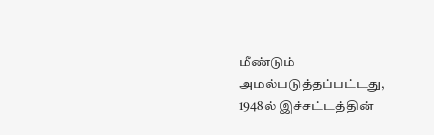மீண்டும் அமல்படுத்தப்பட்டது,
1948ல் இச்சட்டத்தின்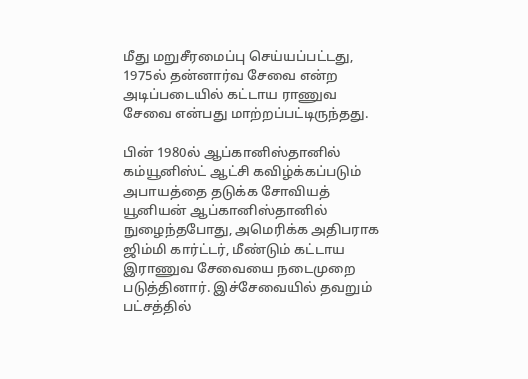மீது மறுசீரமைப்பு செய்யப்பட்டது, 1975ல் தன்னார்வ சேவை என்ற அடிப்படையில் கட்டாய ராணுவ சேவை என்பது மாற்றப்பட்டிருந்தது.

பின் 1980ல் ஆப்கானிஸ்தானில் கம்யூனிஸ்ட் ஆட்சி கவிழ்க்கப்படும் அபாயத்தை தடுக்க சோவியத் யூனியன் ஆப்கானிஸ்தானில் நுழைந்தபோது, அமெரிக்க அதிபராக ஜிம்மி கார்ட்டர், மீண்டும் கட்டாய இராணுவ சேவையை நடைமுறை படுத்தினார். இச்சேவையில் தவறும் பட்சத்தில்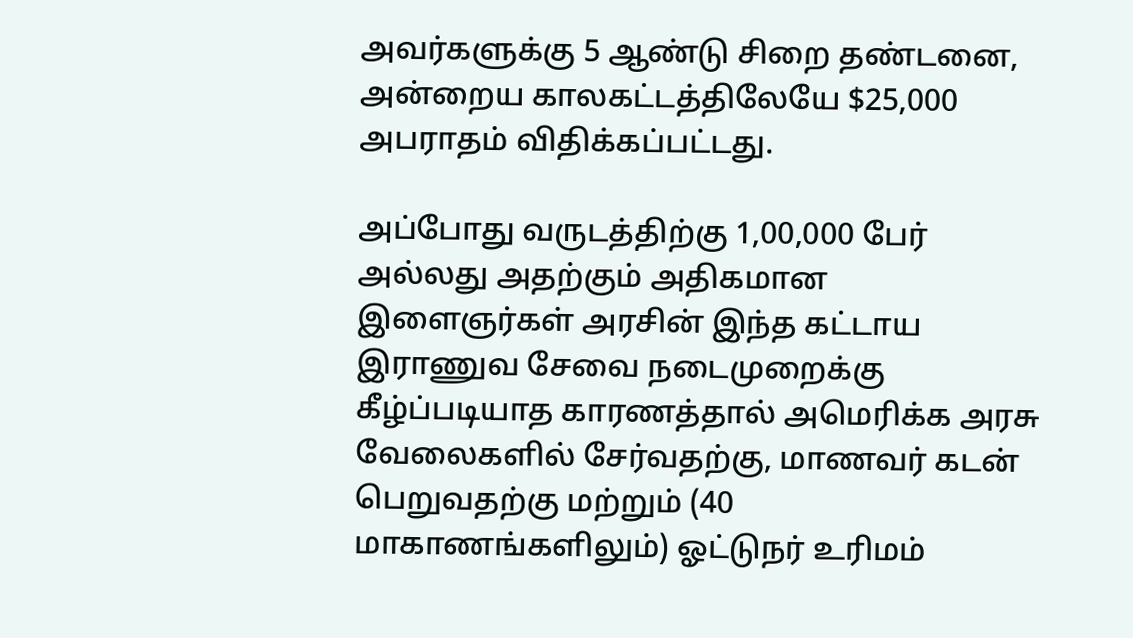அவர்களுக்கு 5 ஆண்டு சிறை தண்டனை, அன்றைய காலகட்டத்திலேயே $25,000 அபராதம் விதிக்கப்பட்டது.

அப்போது வருடத்திற்கு 1,00,000 பேர் அல்லது அதற்கும் அதிகமான இளைஞர்கள் அரசின் இந்த கட்டாய இராணுவ சேவை நடைமுறைக்கு கீழ்ப்படியாத காரணத்தால் அமெரிக்க அரசு வேலைகளில் சேர்வதற்கு, மாணவர் கடன் பெறுவதற்கு மற்றும் (40 மாகாணங்களிலும்) ஓட்டுநர் உரிமம்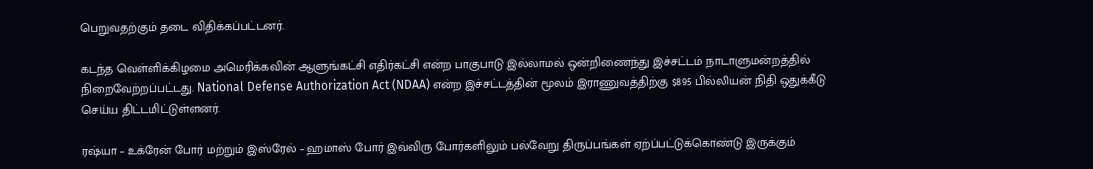பெறுவதற்கும் தடை விதிக்கப்பட்டனர்.

கடந்த வெள்ளிக்கிழமை அமெரிக்கவின் ஆளுங்கட்சி எதிர்கட்சி என்ற பாகுபாடு இல்லாமல் ஒன்றிணைந்து இச்சட்டம் நாடாளுமன்றத்தில் நிறைவேற்றப்பட்டது. National Defense Authorization Act (NDAA) என்ற இச்சட்டத்தின் மூலம் இராணுவத்திற்கு $895 பில்லியன் நிதி ஒதுக்கீடு செய்ய திட்டமிட்டுள்ளனர்.

ரஷ்யா – உக்ரேன் போர் மற்றும் இஸ்ரேல் – ஹமாஸ் போர் இவ்விரு போர்களிலும் பல்வேறு திருப்பங்கள் ஏற்ப்பட்டுக்கொண்டு இருக்கும்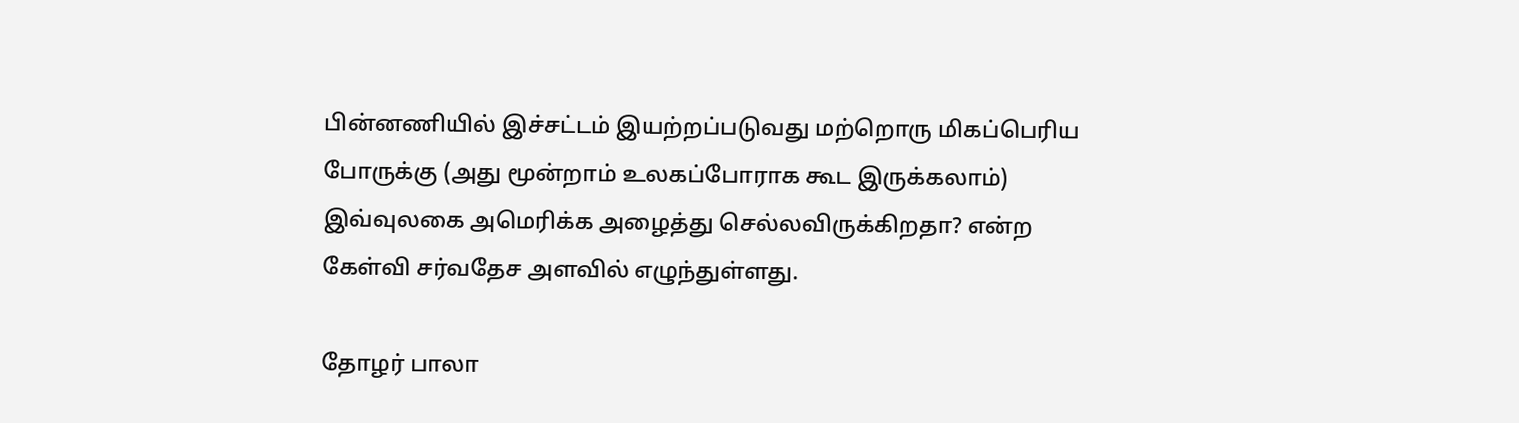பின்னணியில் இச்சட்டம் இயற்றப்படுவது மற்றொரு மிகப்பெரிய போருக்கு (அது மூன்றாம் உலகப்போராக கூட இருக்கலாம்) இவ்வுலகை அமெரிக்க அழைத்து செல்லவிருக்கிறதா? என்ற கேள்வி சர்வதேச அளவில் எழுந்துள்ளது.

தோழர் பாலா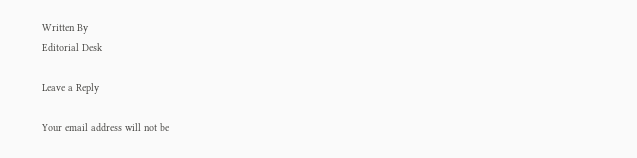Written By
Editorial Desk

Leave a Reply

Your email address will not be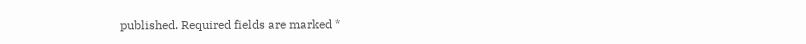published. Required fields are marked *